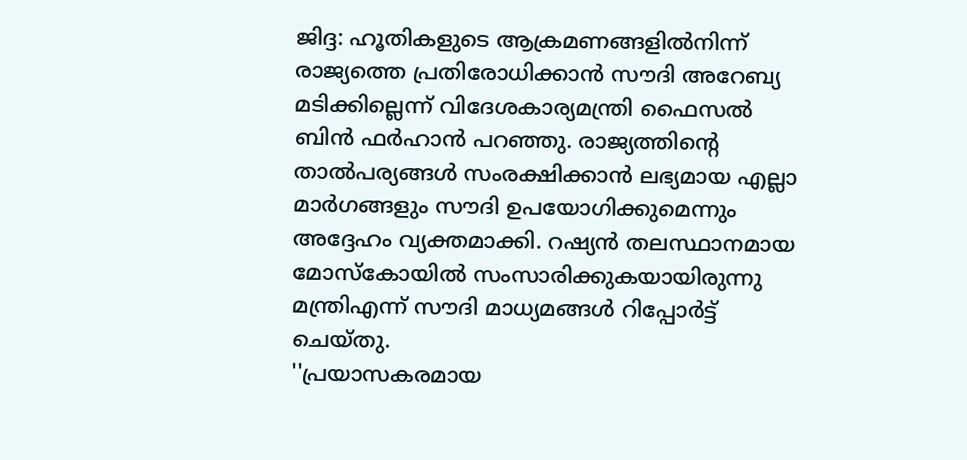ജിദ്ദ: ഹൂതികളുടെ ആക്രമണങ്ങളിൽനിന്ന് രാജ്യത്തെ പ്രതിരോധിക്കാൻ സൗദി അറേബ്യ മടിക്കില്ലെന്ന് വിദേശകാര്യമന്ത്രി ഫൈസൽ ബിൻ ഫർഹാൻ പറഞ്ഞു. രാജ്യത്തിന്റെ താൽപര്യങ്ങൾ സംരക്ഷിക്കാൻ ലഭ്യമായ എല്ലാ മാർഗങ്ങളും സൗദി ഉപയോഗിക്കുമെന്നും അദ്ദേഹം വ്യക്തമാക്കി. റഷ്യൻ തലസ്ഥാനമായ മോസ്കോയിൽ സംസാരിക്കുകയായിരുന്നു മന്ത്രിഎന്ന് സൗദി മാധ്യമങ്ങൾ റിപ്പോർട്ട് ചെയ്തു.
''പ്രയാസകരമായ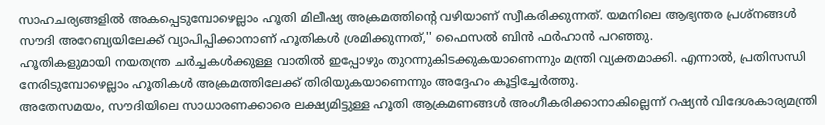സാഹചര്യങ്ങളിൽ അകപ്പെടുമ്പോഴെല്ലാം ഹൂതി മിലീഷ്യ അക്രമത്തിന്റെ വഴിയാണ് സ്വീകരിക്കുന്നത്. യമനിലെ ആഭ്യന്തര പ്രശ്നങ്ങൾ സൗദി അറേബ്യയിലേക്ക് വ്യാപിപ്പിക്കാനാണ് ഹൂതികൾ ശ്രമിക്കുന്നത്,'' ഫൈസൽ ബിൻ ഫർഹാൻ പറഞ്ഞു.
ഹൂതികളുമായി നയതന്ത്ര ചർച്ചകൾക്കുള്ള വാതിൽ ഇപ്പോഴും തുറന്നുകിടക്കുകയാണെന്നും മന്ത്രി വ്യക്തമാക്കി. എന്നാൽ, പ്രതിസന്ധി നേരിടുമ്പോഴെല്ലാം ഹൂതികൾ അക്രമത്തിലേക്ക് തിരിയുകയാണെന്നും അദ്ദേഹം കൂട്ടിച്ചേർത്തു.
അതേസമയം, സൗദിയിലെ സാധാരണക്കാരെ ലക്ഷ്യമിട്ടുള്ള ഹൂതി ആക്രമണങ്ങൾ അംഗീകരിക്കാനാകില്ലെന്ന് റഷ്യൻ വിദേശകാര്യമന്ത്രി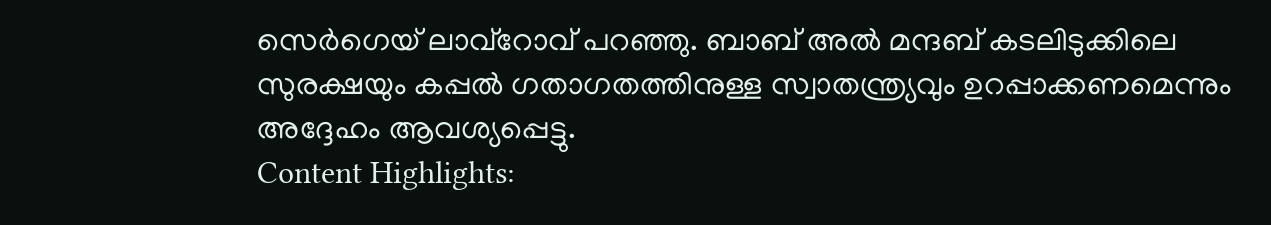സെർഗെയ് ലാവ്റോവ് പറഞ്ഞു. ബാബ് അൽ മന്ദബ് കടലിടുക്കിലെ സുരക്ഷയും കപ്പൽ ഗതാഗതത്തിനുള്ള സ്വാതന്ത്ര്യവും ഉറപ്പാക്കണമെന്നും അദ്ദേഹം ആവശ്യപ്പെട്ടു.
Content Highlights: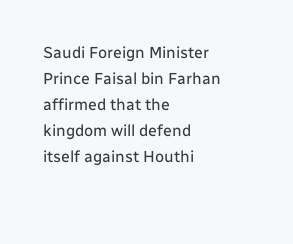Saudi Foreign Minister Prince Faisal bin Farhan affirmed that the kingdom will defend itself against Houthi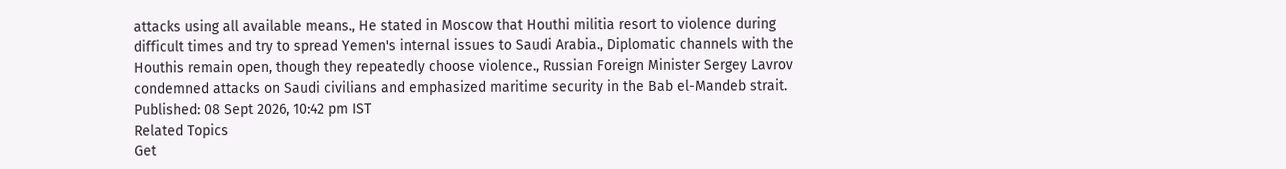attacks using all available means., He stated in Moscow that Houthi militia resort to violence during difficult times and try to spread Yemen's internal issues to Saudi Arabia., Diplomatic channels with the Houthis remain open, though they repeatedly choose violence., Russian Foreign Minister Sergey Lavrov condemned attacks on Saudi civilians and emphasized maritime security in the Bab el-Mandeb strait.
Published: 08 Sept 2026, 10:42 pm IST
Related Topics
Get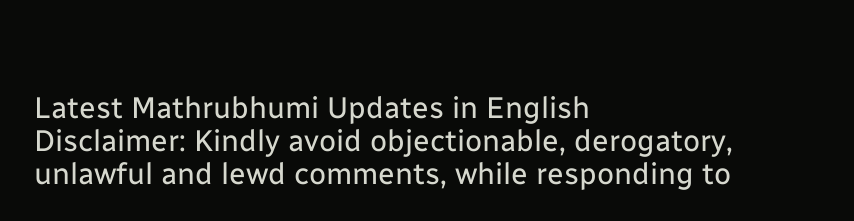Latest Mathrubhumi Updates in English
Disclaimer: Kindly avoid objectionable, derogatory, unlawful and lewd comments, while responding to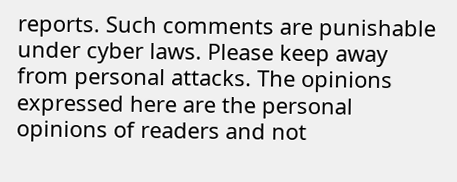reports. Such comments are punishable under cyber laws. Please keep away from personal attacks. The opinions expressed here are the personal opinions of readers and not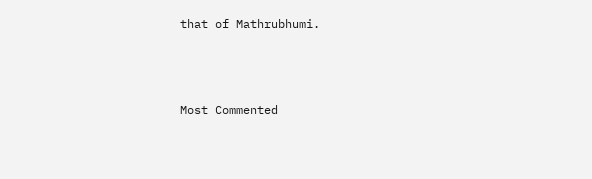that of Mathrubhumi.



Most Commented